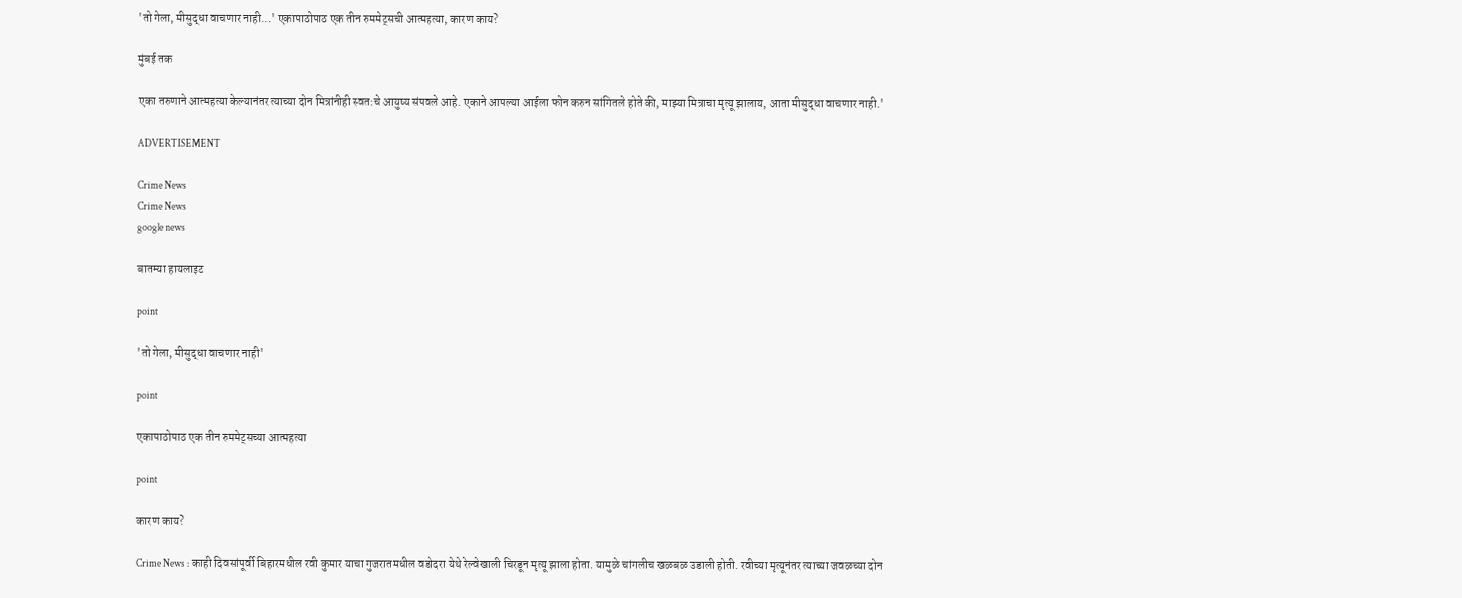'तो गेला, मीसुद्धा वाचणार नाही...' एकापाठोपाठ एक तीन रुममेट्सची आत्महत्या, कारण काय?

मुंबई तक

एका तरुणाने आत्महत्या केल्यानंतर त्याच्या दोन मित्रांनीही स्वत:चे आयुष्य संपवले आहे. एकाने आपल्या आईला फोन करुन सांगितले होते की, माझ्या मित्राचा मृत्यू झालाय, आता मीसुद्धा वाचणार नाही.'

ADVERTISEMENT

Crime News
Crime News
google news

बातम्या हायलाइट

point

'तो गेला, मीसुद्धा वाचणार नाही'

point

एकापाठोपाठ एक तीन रुममेट्सच्या आत्महत्या

point

कारण काय?

Crime News : काही दिवसांपूर्वी बिहारमधील रवी कुमार याचा गुजरातमधील वडोदरा येथे रेल्वेखाली चिरडून मृत्यू झाला होता. यामुळे चांगलीच खळबळ उडाली होती. रवीच्या मृत्यूनंतर त्याच्या जवळच्या दोन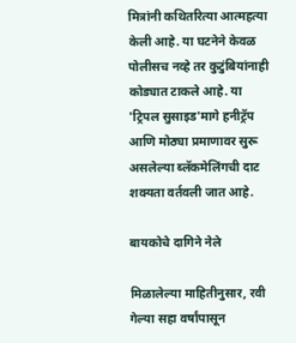मित्रांनी कथितरित्या आत्महत्या केली आहे. या घटनेने केवळ पोलीसच नव्हे तर कुटुंबियांनाही कोड्यात टाकले आहे. या 'ट्रिपल सुसाइड'मागे हनीट्रॅप आणि मोठ्या प्रमाणावर सुरू असलेल्या ब्लॅकमेलिंगची दाट शक्यता वर्तवली जात आहे.

बायकोचे दागिने नेले

मिळालेल्या माहितीनुसार, रवी गेल्या सहा वर्षांपासून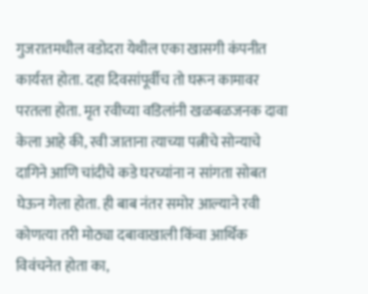गुजरातमधील वडोदरा येथील एका खासगी कंपनीत कार्यरत होता. दहा दिवसांपूर्वीच तो घरून कामावर परतला होता. मृत रवीच्या वडिलांनी खळबळजनक दावा केला आहे की, रवी जाताना त्याच्या पत्नीचे सोन्याचे दागिने आणि चांदीचे कडे घरच्यांना न सांगता सोबत घेऊन गेला होता. ही बाब नंतर समोर आल्याने रवी कोणत्या तरी मोठ्या दबावाखाली किंवा आर्थिक विवंचनेत होता का,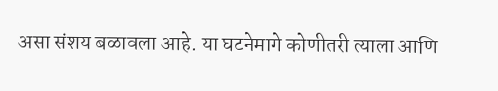असा संशय बळावला आहे. या घटनेमागे कोणीतरी त्याला आणि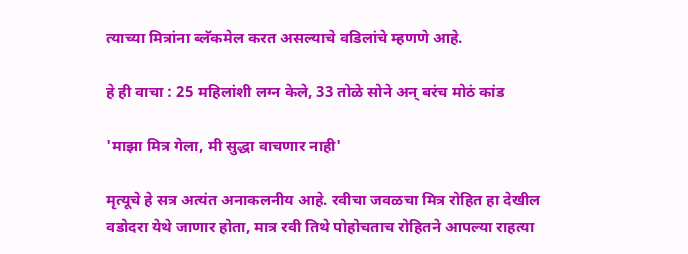त्याच्या मित्रांना ब्लॅकमेल करत असल्याचे वडिलांचे म्हणणे आहे.

हे ही वाचा : 25 महिलांशी लग्न केले, 33 तोळे सोने अन् बरंच मोठं कांड

'माझा मित्र गेला, मी सुद्धा वाचणार नाही'

मृत्यूचे हे सत्र अत्यंत अनाकलनीय आहे. रवीचा जवळचा मित्र रोहित हा देखील वडोदरा येथे जाणार होता, मात्र रवी तिथे पोहोचताच रोहितने आपल्या राहत्या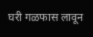घरी गळफास लावून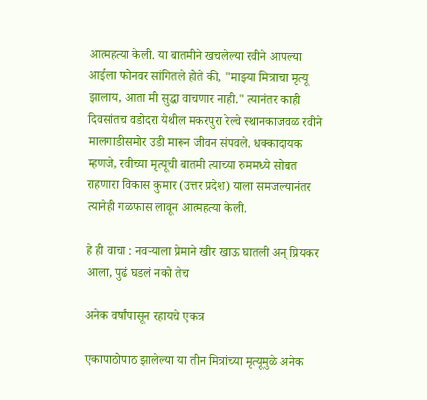आत्महत्या केली. या बातमीने खचलेल्या रवीने आपल्या आईला फोनवर सांगितले होते की, "माझ्या मित्राचा मृत्यू झालाय, आता मी सुद्धा वाचणार नाही." त्यानंतर काही दिवसांतच वडोदरा येथील मकरपुरा रेल्वे स्थानकाजवळ रवीने मालगाडीसमोर उडी मारून जीवन संपवले. धक्कादायक म्हणजे, रवीच्या मृत्यूची बातमी त्याच्या रुममध्ये सोबत राहणारा विकास कुमार (उत्तर प्रदेश) याला समजल्यानंतर त्यानेही गळफास लावून आत्महत्या केली.

हे ही वाचा : नवऱ्याला प्रेमाने खीर खाऊ घातली अन् प्रियकर आला, पुढं घडलं नको तेच

अनेक वर्षांपासून रहायचे एकत्र

एकापाठोपाठ झालेल्या या तीन मित्रांच्या मृत्यूमुळे अनेक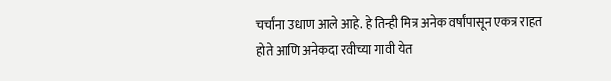चर्चांना उधाण आले आहे. हे तिन्ही मित्र अनेक वर्षांपासून एकत्र राहत होते आणि अनेकदा रवीच्या गावी येत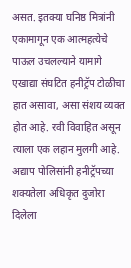असत. इतक्या घनिष्ठ मित्रांनी एकामागून एक आत्महत्येचे पाऊल उचलल्याने यामागे एखाद्या संघटित हनीट्रॅप टोळीचा हात असावा, असा संशय व्यक्त होत आहे. रवी विवाहित असून त्याला एक लहान मुलगी आहे. अद्याप पोलिसांनी हनीट्रॅपच्या शक्यतेला अधिकृत दुजोरा दिलेला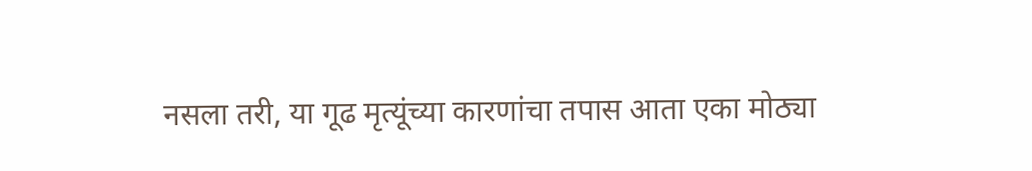नसला तरी, या गूढ मृत्यूंच्या कारणांचा तपास आता एका मोठ्या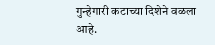गुन्हेगारी कटाच्या दिशेने वळला आहे.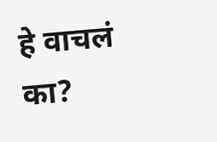हे वाचलं का?